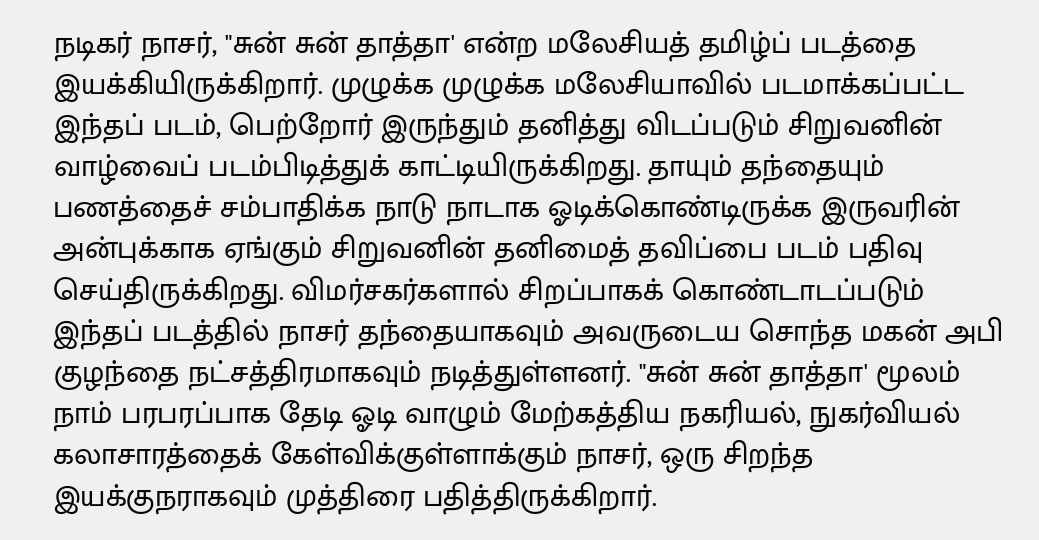நடிகர் நாசர், "சுன் சுன் தாத்தா' என்ற மலேசியத் தமிழ்ப் படத்தை இயக்கியிருக்கிறார். முழுக்க முழுக்க மலேசியாவில் படமாக்கப்பட்ட இந்தப் படம், பெற்றோர் இருந்தும் தனித்து விடப்படும் சிறுவனின் வாழ்வைப் படம்பிடித்துக் காட்டியிருக்கிறது. தாயும் தந்தையும் பணத்தைச் சம்பாதிக்க நாடு நாடாக ஓடிக்கொண்டிருக்க இருவரின் அன்புக்காக ஏங்கும் சிறுவனின் தனிமைத் தவிப்பை படம் பதிவு செய்திருக்கிறது. விமர்சகர்களால் சிறப்பாகக் கொண்டாடப்படும் இந்தப் படத்தில் நாசர் தந்தையாகவும் அவருடைய சொந்த மகன் அபி குழந்தை நட்சத்திரமாகவும் நடித்துள்ளனர். "சுன் சுன் தாத்தா' மூலம் நாம் பரபரப்பாக தேடி ஓடி வாழும் மேற்கத்திய நகரியல், நுகர்வியல் கலாசாரத்தைக் கேள்விக்குள்ளாக்கும் நாசர், ஒரு சிறந்த இயக்குநராகவும் முத்திரை பதித்திருக்கிறார்.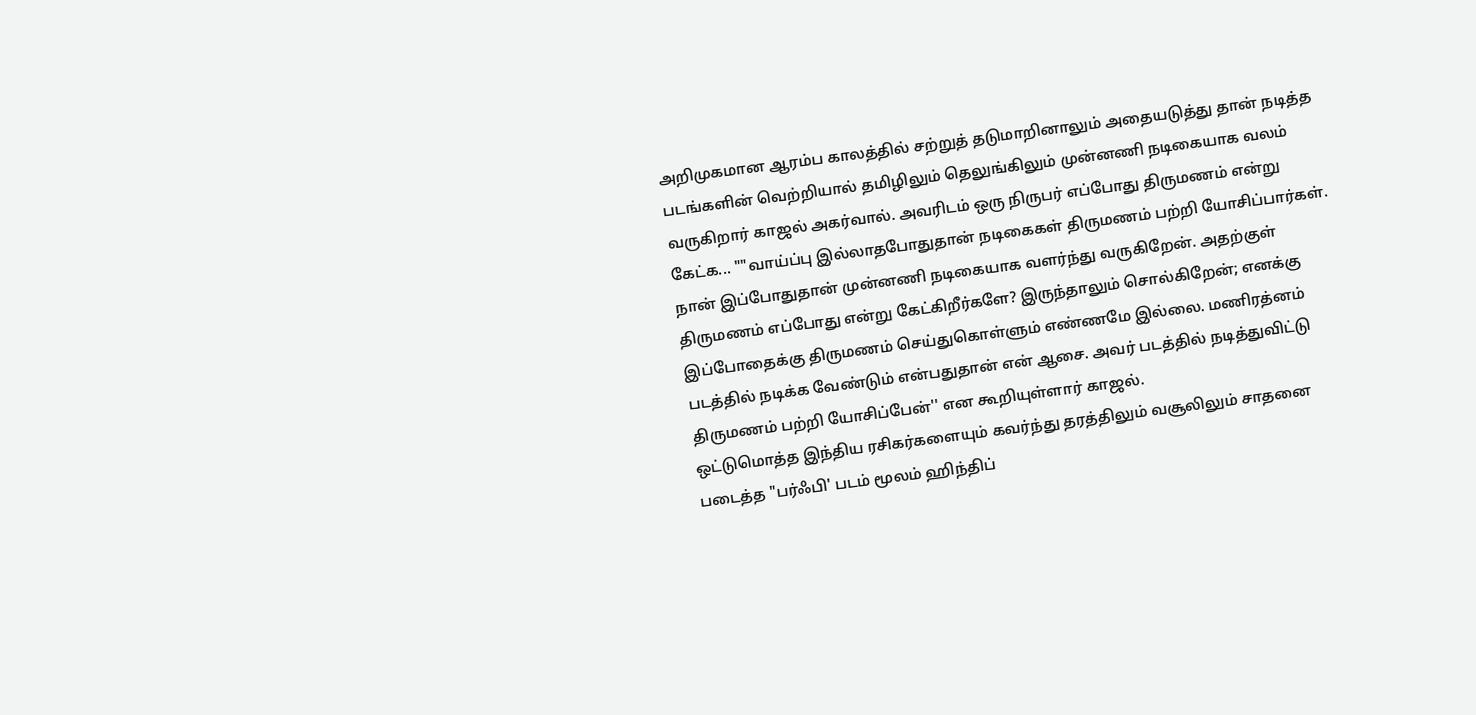அறிமுகமான ஆரம்ப காலத்தில் சற்றுத் தடுமாறினாலும் அதையடுத்து தான் நடித்த படங்களின் வெற்றியால் தமிழிலும் தெலுங்கிலும் முன்னணி நடிகையாக வலம் வருகிறார் காஜல் அகர்வால். அவரிடம் ஒரு நிருபர் எப்போது திருமணம் என்று கேட்க... ""வாய்ப்பு இல்லாதபோதுதான் நடிகைகள் திருமணம் பற்றி யோசிப்பார்கள். நான் இப்போதுதான் முன்னணி நடிகையாக வளர்ந்து வருகிறேன். அதற்குள் திருமணம் எப்போது என்று கேட்கிறீர்களே? இருந்தாலும் சொல்கிறேன்; எனக்கு இப்போதைக்கு திருமணம் செய்துகொள்ளும் எண்ணமே இல்லை. மணிரத்னம் படத்தில் நடிக்க வேண்டும் என்பதுதான் என் ஆசை. அவர் படத்தில் நடித்துவிட்டு திருமணம் பற்றி யோசிப்பேன்'' என கூறியுள்ளார் காஜல்.
ஒட்டுமொத்த இந்திய ரசிகர்களையும் கவர்ந்து தரத்திலும் வசூலிலும் சாதனை படைத்த "பர்ஃபி' படம் மூலம் ஹிந்திப்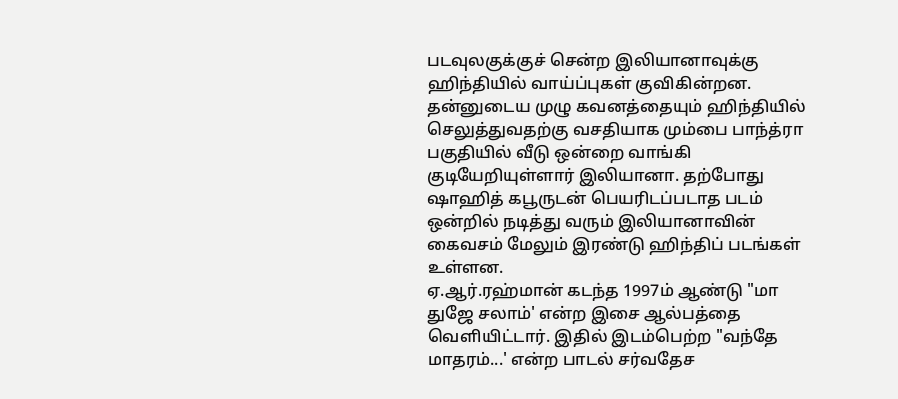படவுலகுக்குச் சென்ற இலியானாவுக்கு ஹிந்தியில் வாய்ப்புகள் குவிகின்றன. தன்னுடைய முழு கவனத்தையும் ஹிந்தியில் செலுத்துவதற்கு வசதியாக மும்பை பாந்த்ரா பகுதியில் வீடு ஒன்றை வாங்கி குடியேறியுள்ளார் இலியானா. தற்போது ஷாஹித் கபூருடன் பெயரிடப்படாத படம் ஒன்றில் நடித்து வரும் இலியானாவின் கைவசம் மேலும் இரண்டு ஹிந்திப் படங்கள் உள்ளன.
ஏ.ஆர்.ரஹ்மான் கடந்த 1997ம் ஆண்டு "மா துஜே சலாம்' என்ற இசை ஆல்பத்தை வெளியிட்டார். இதில் இடம்பெற்ற "வந்தே மாதரம்...' என்ற பாடல் சர்வதேச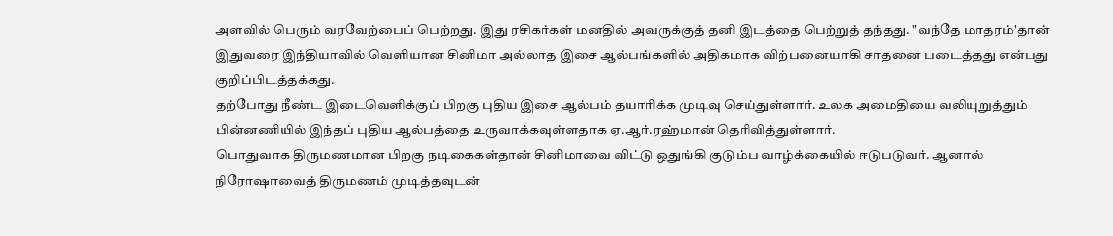அளவில் பெரும் வரவேற்பைப் பெற்றது. இது ரசிகர்கள் மனதில் அவருக்குத் தனி இடத்தை பெற்றுத் தந்தது. "வந்தே மாதரம்'தான் இதுவரை இந்தியாவில் வெளியான சினிமா அல்லாத இசை ஆல்பங்களில் அதிகமாக விற்பனையாகி சாதனை படைத்தது என்பது குறிப்பிடத்தக்கது.
தற்போது நீண்ட இடைவெளிக்குப் பிறகு புதிய இசை ஆல்பம் தயாரிக்க முடிவு செய்துள்ளார். உலக அமைதியை வலியுறுத்தும் பின்னணியில் இந்தப் புதிய ஆல்பத்தை உருவாக்கவுள்ளதாக ஏ.ஆர்.ரஹ்மான் தெரிவித்துள்ளார்.
பொதுவாக திருமணமான பிறகு நடிகைகள்தான் சினிமாவை விட்டு ஒதுங்கி குடும்ப வாழ்க்கையில் ஈடுபடுவர். ஆனால் நிரோஷாவைத் திருமணம் முடித்தவுடன்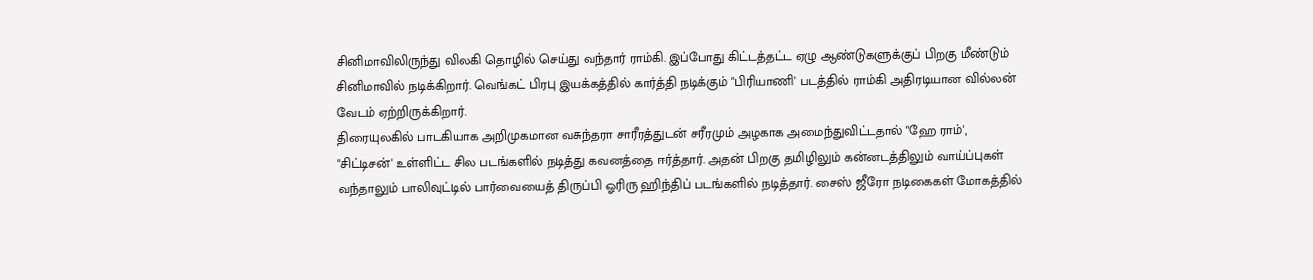சினிமாவிலிருந்து விலகி தொழில் செய்து வந்தார் ராம்கி. இப்போது கிட்டத்தட்ட ஏழு ஆண்டுகளுக்குப் பிறகு மீண்டும் சினிமாவில் நடிக்கிறார். வெங்கட் பிரபு இயக்கத்தில் கார்த்தி நடிக்கும் "பிரியாணி' படத்தில் ராம்கி அதிரடியான வில்லன் வேடம் ஏற்றிருக்கிறார்.
திரையுலகில் பாடகியாக அறிமுகமான வசுந்தரா சாரீரத்துடன் சரீரமும் அழகாக அமைந்துவிட்டதால் "ஹே ராம்', "சிட்டிசன்' உள்ளிட்ட சில படங்களில் நடித்து கவனத்தை ஈர்த்தார். அதன் பிறகு தமிழிலும் கன்னடத்திலும் வாய்ப்புகள் வந்தாலும் பாலிவுட்டில் பார்வையைத் திருப்பி ஓரிரு ஹிந்திப் படங்களில் நடித்தார். சைஸ் ஜீரோ நடிகைகள் மோகத்தில்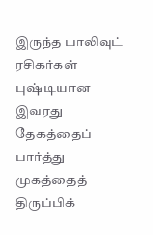இருந்த பாலிவுட் ரசிகர்கள் புஷ்டியான இவரது தேகத்தைப் பார்த்து முகத்தைத் திருப்பிக்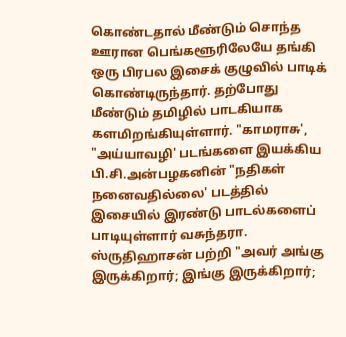கொண்டதால் மீண்டும் சொந்த ஊரான பெங்களூரிலேயே தங்கி ஒரு பிரபல இசைக் குழுவில் பாடிக் கொண்டிருந்தார். தற்போது மீண்டும் தமிழில் பாடகியாக களமிறங்கியுள்ளார். "காமராசு', "அய்யாவழி' படங்களை இயக்கிய பி.சி.அன்பழகனின் "நதிகள் நனைவதில்லை' படத்தில் இசையில் இரண்டு பாடல்களைப் பாடியுள்ளார் வசுந்தரா.
ஸ்ருதிஹாசன் பற்றி "அவர் அங்கு இருக்கிறார்; இங்கு இருக்கிறார்;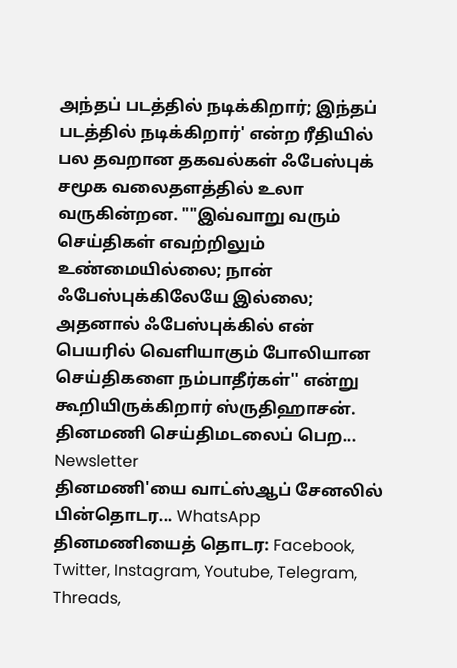அந்தப் படத்தில் நடிக்கிறார்; இந்தப் படத்தில் நடிக்கிறார்' என்ற ரீதியில் பல தவறான தகவல்கள் ஃபேஸ்புக் சமூக வலைதளத்தில் உலா வருகின்றன. ""இவ்வாறு வரும் செய்திகள் எவற்றிலும் உண்மையில்லை; நான் ஃபேஸ்புக்கிலேயே இல்லை; அதனால் ஃபேஸ்புக்கில் என் பெயரில் வெளியாகும் போலியான செய்திகளை நம்பாதீர்கள்'' என்று கூறியிருக்கிறார் ஸ்ருதிஹாசன்.
தினமணி செய்திமடலைப் பெற... Newsletter
தினமணி'யை வாட்ஸ்ஆப் சேனலில் பின்தொடர... WhatsApp
தினமணியைத் தொடர: Facebook, Twitter, Instagram, Youtube, Telegram, Threads,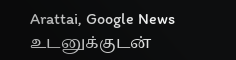Arattai, Google News
உடனுக்குடன்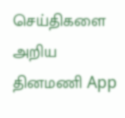செய்திகளை அறிய தினமணி App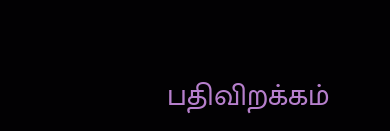பதிவிறக்கம்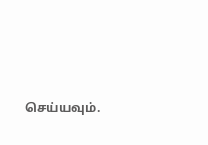செய்யவும்.